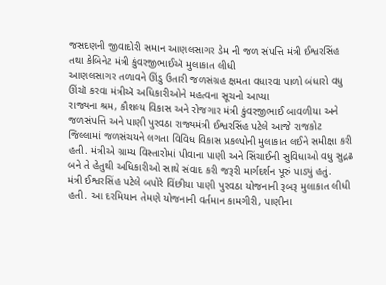જસદણની જીવાદોરી સમાન આણલસાગર ડેમ ની જળ સંપત્તિ મંત્રી ઈશ્વરસિંહ તથા કેબિનેટ મંત્રી કુંવરજીભાઈઍ મુલાકાત લીધી
આણલસાગર તળાવને ઊંડુ ઉતારી જળસંગ્રહ ક્ષમતા વધારવા પાળો બંધારો વધુ ઊંચૉ કરવા મંત્રીઍ અધિકારીઓને મહત્વના સૂચનો આપ્યા
રાજ્યના શ્રમ, કૌશલ્ય વિકાસ અને રોજગાર મંત્રી કુંવરજીભાઈ બાવળીયા અને જળસંપત્તિ અને પાણી પુરવઠા રાજ્યમંત્રી ઈશ્વરસિંહ પટેલે આજે રાજકોટ જિલ્લામાં જળસંચયને લગતા વિવિધ વિકાસ પ્રકલ્પોની મુલાકાત લઈને સમીક્ષા કરી હતી. મંત્રીએ ગ્રામ્ય વિસ્તારોમાં પીવાના પાણી અને સિંચાઈની સુવિધાઓ વધુ સુદ્રઢ બને તે હેતુથી અધિકારીઓ સાથે સંવાદ કરી જરૂરી માર્ગદર્શન પૂરું પાડ્યું હતું.
મંત્રી ઈશ્વરસિંહ પટેલે બપોરે વિંછીયા પાણી પુરવઠા યોજનાની રૂબરૂ મુલાકાત લીધી હતી. આ દરમિયાન તેમણે યોજનાની વર્તમાન કામગીરી, પાણીના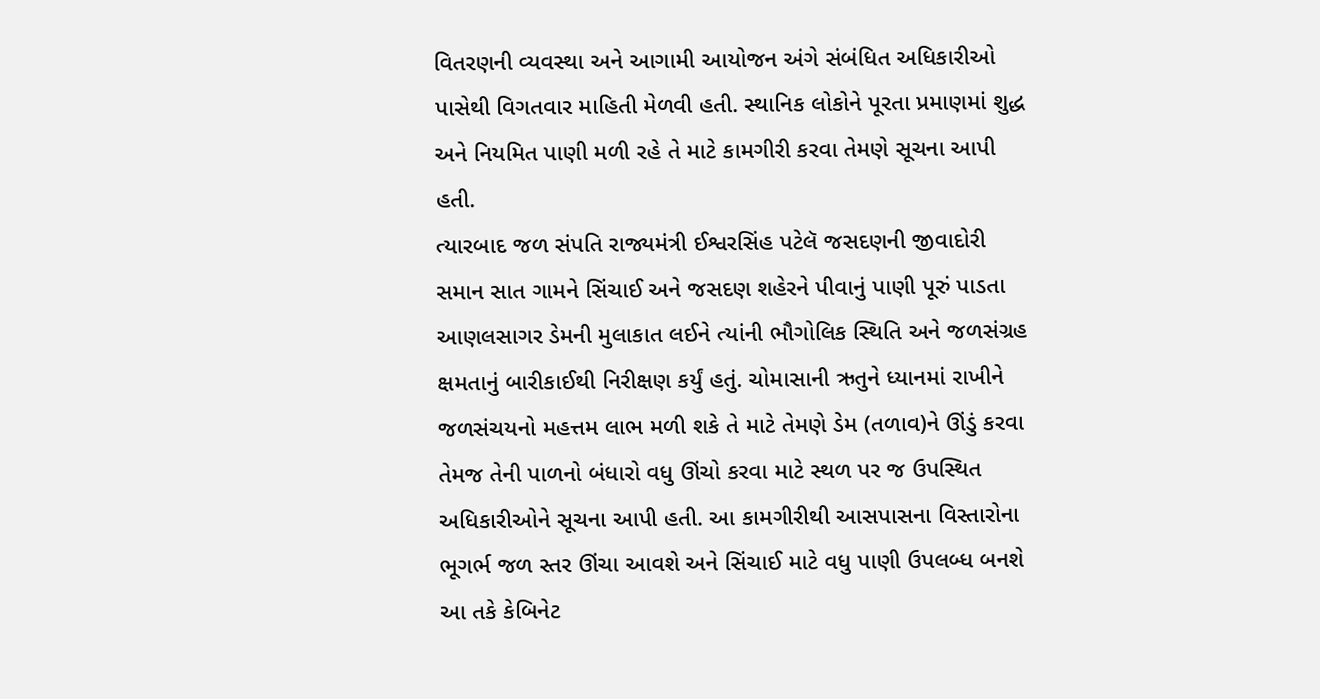વિતરણની વ્યવસ્થા અને આગામી આયોજન અંગે સંબંધિત અધિકારીઓ પાસેથી વિગતવાર માહિતી મેળવી હતી. સ્થાનિક લોકોને પૂરતા પ્રમાણમાં શુદ્ધ અને નિયમિત પાણી મળી રહે તે માટે કામગીરી કરવા તેમણે સૂચના આપી હતી.
ત્યારબાદ જળ સંપતિ રાજ્યમંત્રી ઈશ્વરસિંહ પટેલૅ જસદણની જીવાદોરી સમાન સાત ગામને સિંચાઈ અને જસદણ શહેરને પીવાનું પાણી પૂરું પાડતા આણલસાગર ડેમની મુલાકાત લઈને ત્યાંની ભૌગોલિક સ્થિતિ અને જળસંગ્રહ ક્ષમતાનું બારીકાઈથી નિરીક્ષણ કર્યું હતું. ચોમાસાની ઋતુને ધ્યાનમાં રાખીને જળસંચયનો મહત્તમ લાભ મળી શકે તે માટે તેમણે ડેમ (તળાવ)ને ઊંડું કરવા તેમજ તેની પાળનો બંધારો વધુ ઊંચો કરવા માટે સ્થળ પર જ ઉપસ્થિત અધિકારીઓને સૂચના આપી હતી. આ કામગીરીથી આસપાસના વિસ્તારોના ભૂગર્ભ જળ સ્તર ઊંચા આવશે અને સિંચાઈ માટે વધુ પાણી ઉપલબ્ધ બનશે
આ તકે કેબિનેટ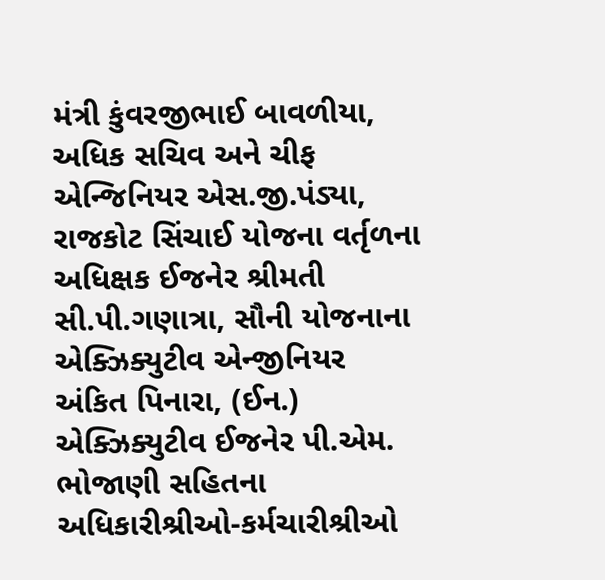મંત્રી કુંવરજીભાઈ બાવળીયા, અધિક સચિવ અને ચીફ એન્જિનિયર એસ.જી.પંડ્યા, રાજકોટ સિંચાઈ યોજના વર્તૃળના અધિક્ષક ઈજનેર શ્રીમતી સી.પી.ગણાત્રા, સૌની યોજનાના એક્ઝિક્યુટીવ એન્જીનિયર અંકિત પિનારા, (ઈન.) એક્ઝિક્યુટીવ ઈજનેર પી.એમ. ભોજાણી સહિતના અધિકારીશ્રીઓ-કર્મચારીશ્રીઓ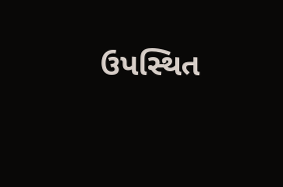ઉપસ્થિત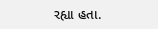રહ્યા હતા.